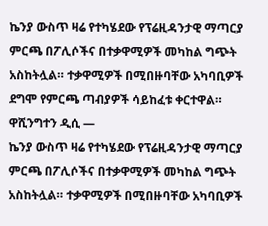ኬንያ ውስጥ ዛሬ የተካሄደው የፕሬዚዳንታዊ ማጣርያ ምርጫ በፖሊሶችና በተቃዋሚዎች መካከል ግጭት አስከትሏል። ተቃዋሚዎች በሚበዙባቸው አካባቢዎች ደግሞ የምርጫ ጣብያዎች ሳይከፈቱ ቀርተዋል።
ዋሺንግተን ዲሲ —
ኬንያ ውስጥ ዛሬ የተካሄደው የፕሬዚዳንታዊ ማጣርያ ምርጫ በፖሊሶችና በተቃዋሚዎች መካከል ግጭት አስከትሏል። ተቃዋሚዎች በሚበዙባቸው አካባቢዎች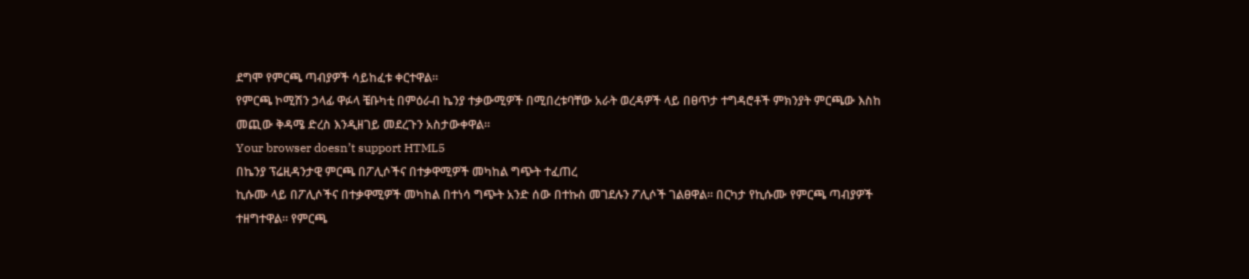ደግሞ የምርጫ ጣብያዎች ሳይከፈቱ ቀርተዋል።
የምርጫ ኮሚሽን ኃላፊ ዋፉላ ቼቡካቲ በምዕራብ ኬንያ ተቃውሚዎች በሚበረቱባቸው አራት ወረዳዎች ላይ በፀጥታ ተግዳሮቶች ምክንያት ምርጫው እስከ መጪው ቅዳሜ ድረስ እንዲዘገይ መደረጉን አስታውቀዋል።
Your browser doesn’t support HTML5
በኬንያ ፕሬዚዳንታዊ ምርጫ በፖሊሶችና በተቃዋሚዎች መካከል ግጭት ተፈጠረ
ኪሱሙ ላይ በፖሊሶችና በተቃዋሚዎች መካከል በተነሳ ግጭት አንድ ሰው በተኩስ መገደሉን ፖሊሶች ገልፀዋል። በርካታ የኪሱሙ የምርጫ ጣብያዎች ተዘግተዋል። የምርጫ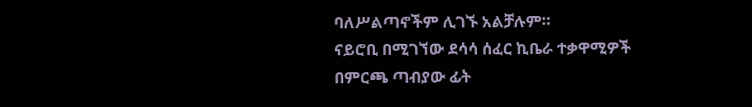ባለሥልጣኖችም ሊገኙ አልቻሉም።
ናይሮቢ በሚገኘው ደሳሳ ሰፈር ኪቤራ ተቃዋሚዎች በምርጫ ጣብያው ፊት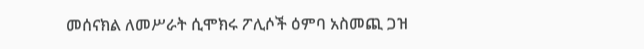መሰናክል ለመሥራት ሲሞክሩ ፖሊሶች ዕምባ አስመጪ ጋዝ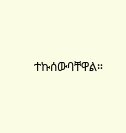ተኩሰውባቸዋል።